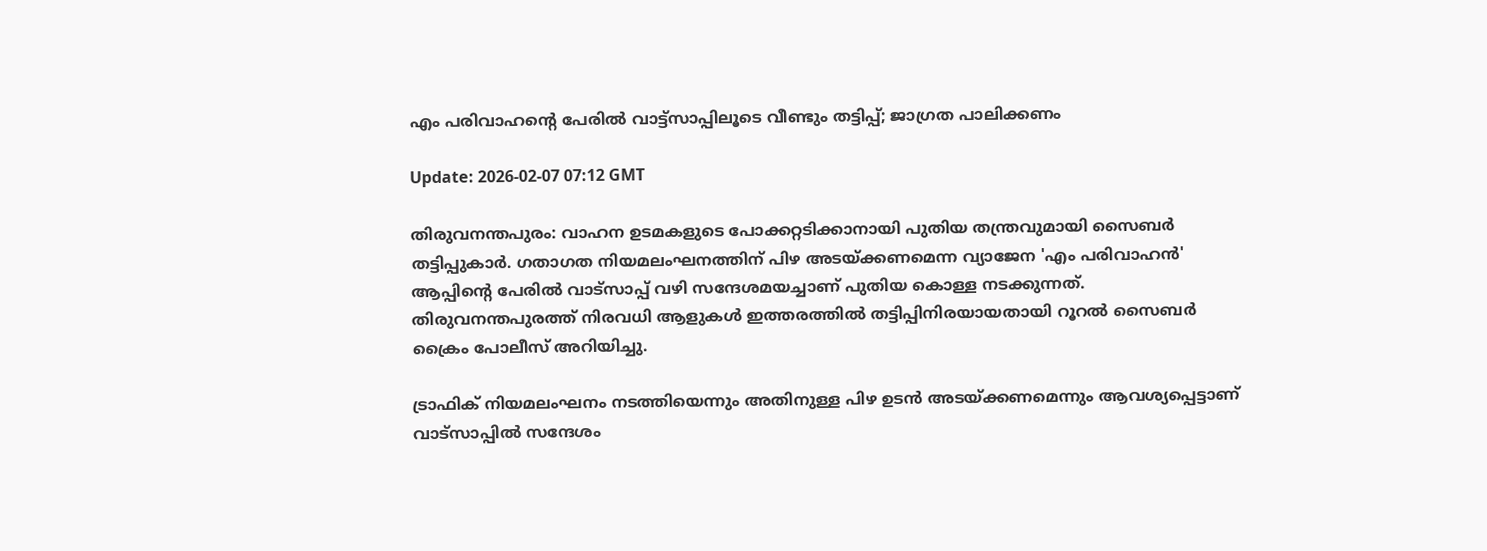എം പരിവാഹന്റെ പേരില്‍ വാട്ട്‌സാപ്പിലൂടെ വീണ്ടും തട്ടിപ്പ്; ജാഗ്രത പാലിക്കണം

Update: 2026-02-07 07:12 GMT

തിരുവനന്തപുരം: വാഹന ഉടമകളുടെ പോക്കറ്റടിക്കാനായി പുതിയ തന്ത്രവുമായി സൈബര്‍ തട്ടിപ്പുകാര്‍. ഗതാഗത നിയമലംഘനത്തിന് പിഴ അടയ്ക്കണമെന്ന വ്യാജേന 'എം പരിവാഹന്‍' ആപ്പിന്റെ പേരില്‍ വാട്‌സാപ്പ് വഴി സന്ദേശമയച്ചാണ് പുതിയ കൊള്ള നടക്കുന്നത്. തിരുവനന്തപുരത്ത് നിരവധി ആളുകള്‍ ഇത്തരത്തില്‍ തട്ടിപ്പിനിരയായതായി റൂറല്‍ സൈബര്‍ ക്രൈം പോലീസ് അറിയിച്ചു.

ട്രാഫിക് നിയമലംഘനം നടത്തിയെന്നും അതിനുള്ള പിഴ ഉടന്‍ അടയ്ക്കണമെന്നും ആവശ്യപ്പെട്ടാണ് വാട്‌സാപ്പില്‍ സന്ദേശം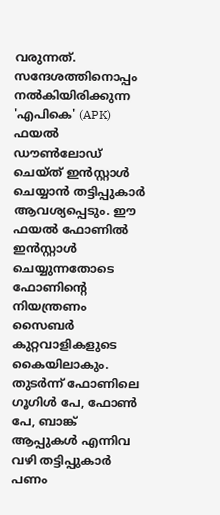വരുന്നത്. സന്ദേശത്തിനൊപ്പം നല്‍കിയിരിക്കുന്ന 'എപികെ' (APK) ഫയല്‍ ഡൗണ്‍ലോഡ് ചെയ്ത് ഇന്‍സ്റ്റാള്‍ ചെയ്യാന്‍ തട്ടിപ്പുകാര്‍ ആവശ്യപ്പെടും. ഈ ഫയല്‍ ഫോണില്‍ ഇന്‍സ്റ്റാള്‍ ചെയ്യുന്നതോടെ ഫോണിന്റെ നിയന്ത്രണം സൈബര്‍ കുറ്റവാളികളുടെ കൈയിലാകും. തുടര്‍ന്ന് ഫോണിലെ ഗൂഗിള്‍ പേ, ഫോണ്‍ പേ, ബാങ്ക് ആപ്പുകള്‍ എന്നിവ വഴി തട്ടിപ്പുകാര്‍ പണം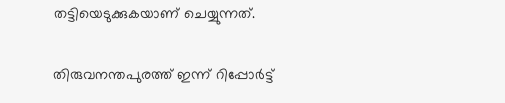തട്ടിയെടുക്കുകയാണ് ചെയ്യുന്നത്.

തിരുവനന്തപുരത്ത് ഇന്ന് റിപ്പോര്‍ട്ട്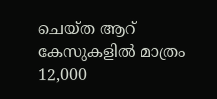ചെയ്ത ആറ് കേസുകളില്‍ മാത്രം 12,000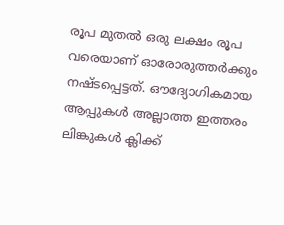രൂപ മുതല്‍ ഒരു ലക്ഷം രൂപ വരെയാണ് ഓരോരുത്തര്‍ക്കും നഷ്ടപ്പെട്ടത്. ഔദ്യോഗികമായ ആപ്പുകള്‍ അല്ലാത്ത ഇത്തരം ലിങ്കുകള്‍ ക്ലിക്ക്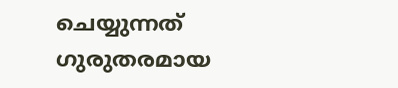ചെയ്യുന്നത് ഗുരുതരമായ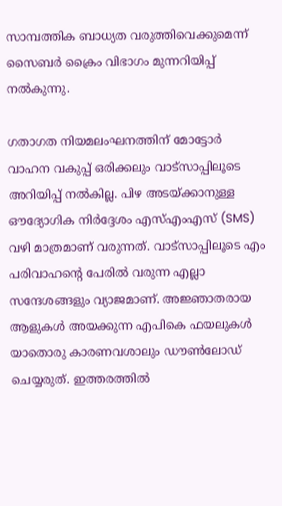സാമ്പത്തിക ബാധ്യത വരുത്തിവെക്കുമെന്ന് സൈബര്‍ ക്രൈം വിഭാഗം മുന്നറിയിപ്പ് നല്‍കുന്നു.

ഗതാഗത നിയമലംഘനത്തിന് മോട്ടോര്‍ വാഹന വകുപ്പ് ഒരിക്കലും വാട്‌സാപ്പിലൂടെ അറിയിപ്പ് നല്‍കില്ല. പിഴ അടയ്ക്കാനുള്ള ഔദ്യോഗിക നിര്‍ദ്ദേശം എസ്എംഎസ് (SMS) വഴി മാത്രമാണ് വരുന്നത്. വാട്‌സാപ്പിലൂടെ എം പരിവാഹന്റെ പേരില്‍ വരുന്ന എല്ലാ സന്ദേശങ്ങളും വ്യാജമാണ്. അജ്ഞാതരായ ആളുകള്‍ അയക്കുന്ന എപികെ ഫയലുകള്‍ യാതൊരു കാരണവശാലും ഡൗണ്‍ലോഡ് ചെയ്യരുത്. ഇത്തരത്തില്‍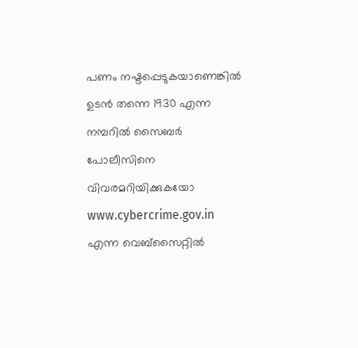പണം നഷ്ടപ്പെടുകയാണെങ്കില്‍ ഉടന്‍ തന്നെ 1930 എന്ന നമ്പറില്‍ സൈബര്‍ പോലീസിനെ വിവരമറിയിക്കുകയോ www.cybercrime.gov.in എന്ന വെബ്‌സൈറ്റില്‍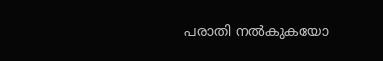പരാതി നല്‍കുകയോ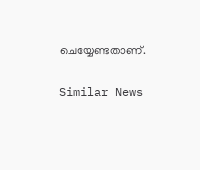ചെയ്യേണ്ടതാണ്.

Similar News